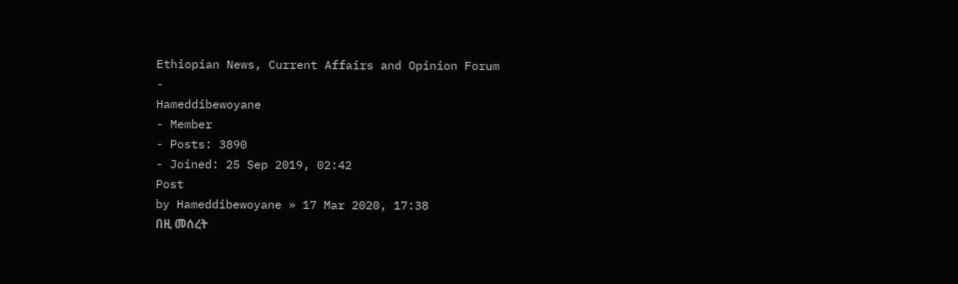Ethiopian News, Current Affairs and Opinion Forum
-
Hameddibewoyane
- Member
- Posts: 3890
- Joined: 25 Sep 2019, 02:42
Post
by Hameddibewoyane » 17 Mar 2020, 17:38
በዚ መሰረት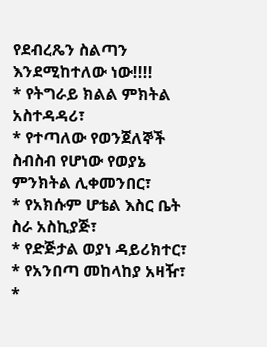የደብረጼን ስልጣን እንደሚከተለው ነው!!!!
* የትግራይ ክልል ምክትል አስተዳዳሪ፣
* የተጣለው የወንጀለኞች ስብስብ የሆነው የወያኔ ምንክትል ሊቀመንበር፣
* የአክሱም ሆቴል እስር ቤት ስራ አስኪያጅ፣
* የድጅታል ወያነ ዳይሪክተር፣
* የአንበጣ መከላከያ አዛዥ፣
*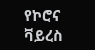የኮሮና ቫይረስ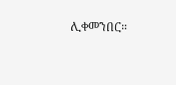ሊቀመንበር።